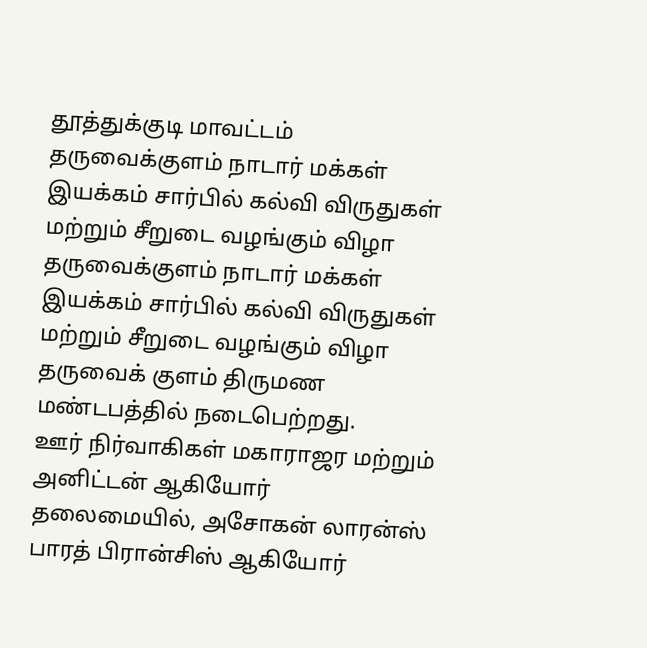தூத்துக்குடி மாவட்டம் தருவைக்குளம் நாடார் மக்கள் இயக்கம் சார்பில் கல்வி விருதுகள் மற்றும் சீறுடை வழங்கும் விழா
தருவைக்குளம் நாடார் மக்கள் இயக்கம் சார்பில் கல்வி விருதுகள் மற்றும் சீறுடை வழங்கும் விழா தருவைக் குளம் திருமண மண்டபத்தில் நடைபெற்றது.
ஊர் நிர்வாகிகள் மகாராஜர மற்றும் அனிட்டன் ஆகியோர் தலைமையில், அசோகன் லாரன்ஸ் பாரத் பிரான்சிஸ் ஆகியோர்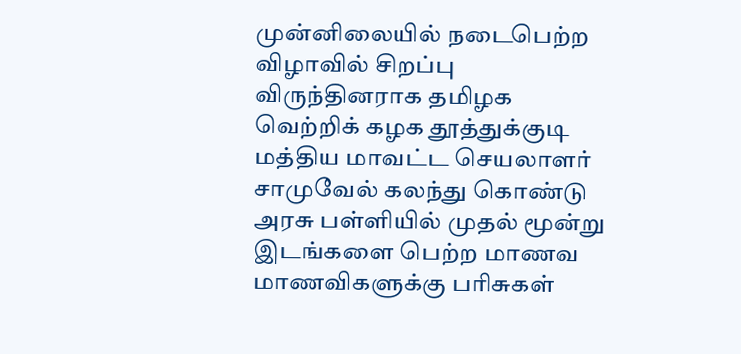முன்னிலையில் நடைபெற்ற விழாவில் சிறப்பு விருந்தினராக தமிழக வெற்றிக் கழக தூத்துக்குடி மத்திய மாவட்ட செயலாளர் சாமுவேல் கலந்து கொண்டு அரசு பள்ளியில் முதல் மூன்று இடங்களை பெற்ற மாணவ மாணவிகளுக்கு பரிசுகள்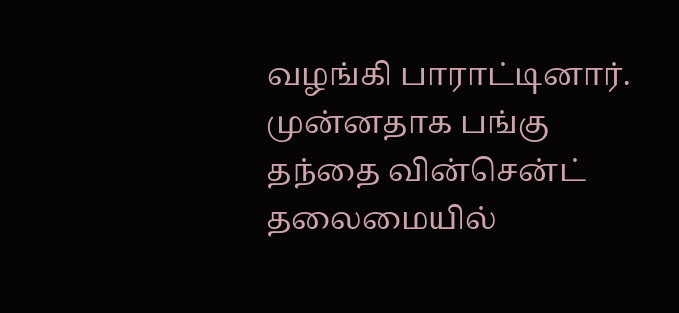வழங்கி பாராட்டினார்.
முன்னதாக பங்கு தந்தை வின்சென்ட் தலைமையில்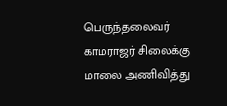பெருந்தலைவர் காமராஜர் சிலைக்கு மாலை அணிவித்து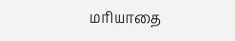மரியாதை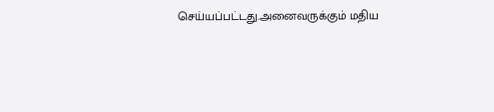செய்யப்பட்டது.அனைவருக்கும் மதிய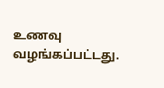உணவு வழங்கப்பட்டது.